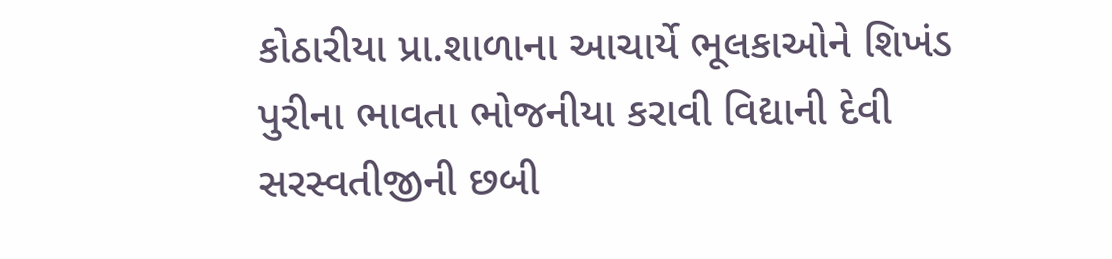કોઠારીયા પ્રા.શાળાના આચાર્યે ભૂલકાઓને શિખંડ પુરીના ભાવતા ભોજનીયા કરાવી વિદ્યાની દેવી સરસ્વતીજીની છબી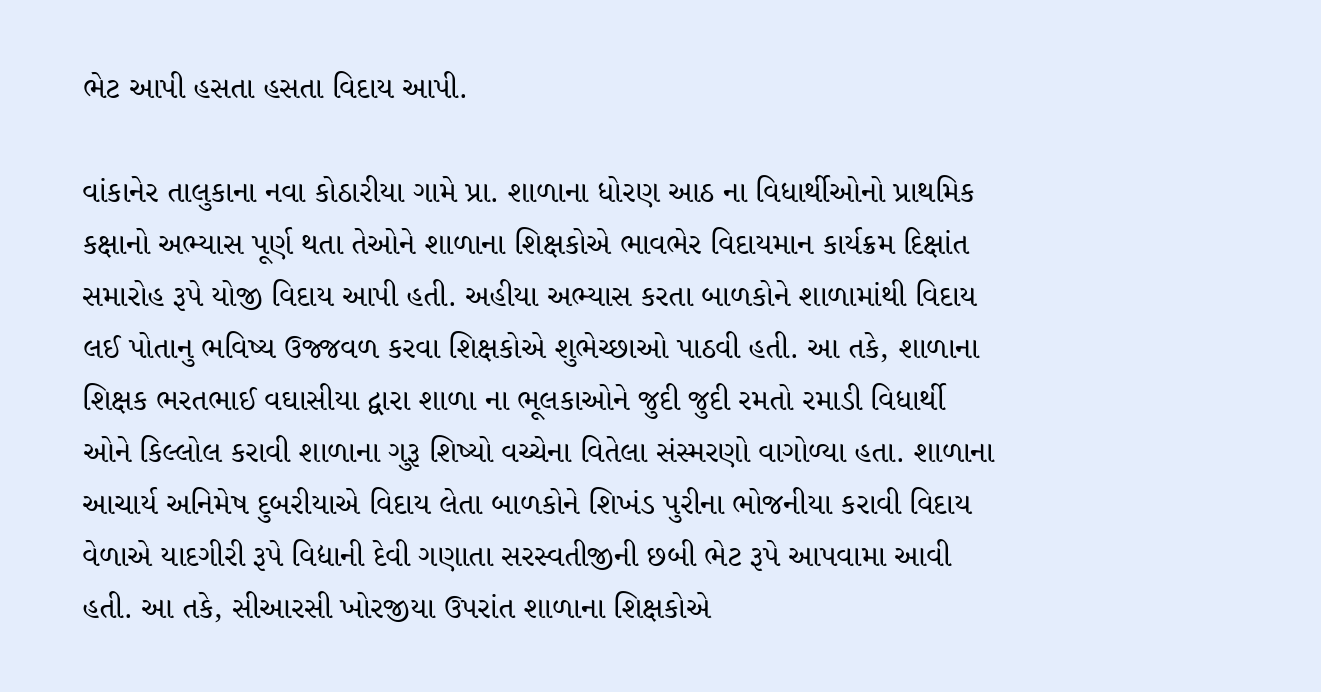ભેટ આપી હસતા હસતા વિદાય આપી.

વાંકાનેર તાલુકાના નવા કોઠારીયા ગામે પ્રા. શાળાના ધોરણ આઠ ના વિધાર્થીઓનો પ્રાથમિક કક્ષાનો અભ્યાસ પૂર્ણ થતા તેઓને શાળાના શિક્ષકોએ ભાવભેર વિદાયમાન કાર્યક્રમ દિક્ષાંત સમારોહ રૂપે યોજી વિદાય આપી હતી. અહીયા અભ્યાસ કરતા બાળકોને શાળામાંથી વિદાય લઈ પોતાનુ ભવિષ્ય ઉજ્જવળ કરવા શિક્ષકોએ શુભેચ્છાઓ પાઠવી હતી. આ તકે, શાળાના શિક્ષક ભરતભાઈ વઘાસીયા દ્વારા શાળા ના ભૂલકાઓને જુદી જુદી રમતો રમાડી વિધાર્થી ઓને કિલ્લોલ કરાવી શાળાના ગુરૂ શિષ્યો વચ્ચેના વિતેલા સંસ્મરણો વાગોળ્યા હતા. શાળાના આચાર્ય અનિમેષ દુબરીયાએ વિદાય લેતા બાળકોને શિખંડ પુરીના ભોજનીયા કરાવી વિદાય વેળાએ યાદગીરી રૂપે વિદ્યાની દેવી ગણાતા સરસ્વતીજીની છબી ભેટ રૂપે આપવામા આવી હતી. આ તકે, સીઆરસી ખોરજીયા ઉપરાંત શાળાના શિક્ષકોએ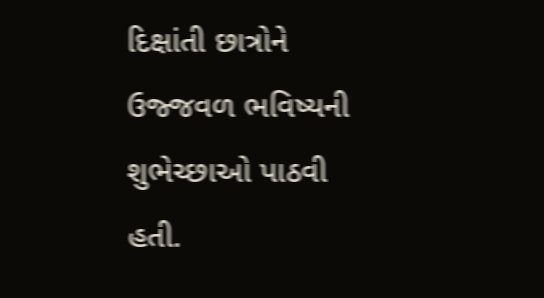દિક્ષાંતી છાત્રોને ઉજ્જવળ ભવિષ્યની શુભેચ્છાઓ પાઠવી હતી.